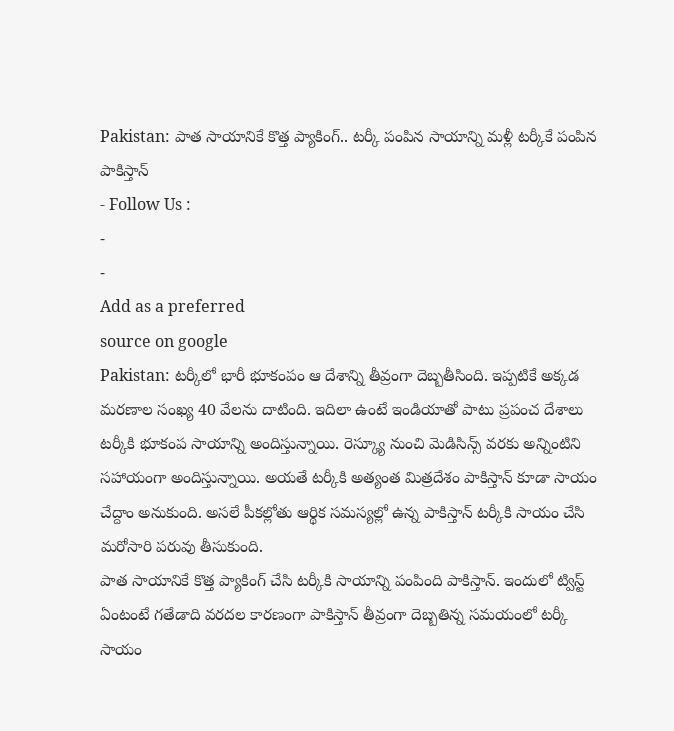Pakistan: పాత సాయానికే కొత్త ప్యాకింగ్.. టర్కీ పంపిన సాయాన్ని మళ్లీ టర్కీకే పంపిన పాకిస్తాన్
- Follow Us :
-
-
Add as a preferred
source on google
Pakistan: టర్కీలో భారీ భూకంపం ఆ దేశాన్ని తీవ్రంగా దెబ్బతీసింది. ఇప్పటికే అక్కడ మరణాల సంఖ్య 40 వేలను దాటింది. ఇదిలా ఉంటే ఇండియాతో పాటు ప్రపంచ దేశాలు టర్కీకి భూకంప సాయాన్ని అందిస్తున్నాయి. రెస్క్యూ నుంచి మెడిసిన్స్ వరకు అన్నింటిని సహాయంగా అందిస్తున్నాయి. అయతే టర్కీకి అత్యంత మిత్రదేశం పాకిస్తాన్ కూడా సాయం చేద్దాం అనుకుంది. అసలే పీకల్లోతు ఆర్థిక సమస్యల్లో ఉన్న పాకిస్తాన్ టర్కీకి సాయం చేసి మరోసారి పరువు తీసుకుంది.
పాత సాయానికే కొత్త ప్యాకింగ్ చేసి టర్కీకి సాయాన్ని పంపింది పాకిస్తాన్. ఇందులో ట్విస్ట్ ఏంటంటే గతేడాది వరదల కారణంగా పాకిస్తాన్ తీవ్రంగా దెబ్బతిన్న సమయంలో టర్కీ సాయం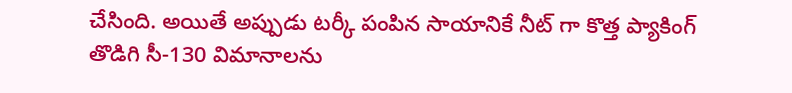చేసింది. అయితే అప్పుడు టర్కీ పంపిన సాయానికే నీట్ గా కొత్త ప్యాకింగ్ తొడిగి సీ-130 విమానాలను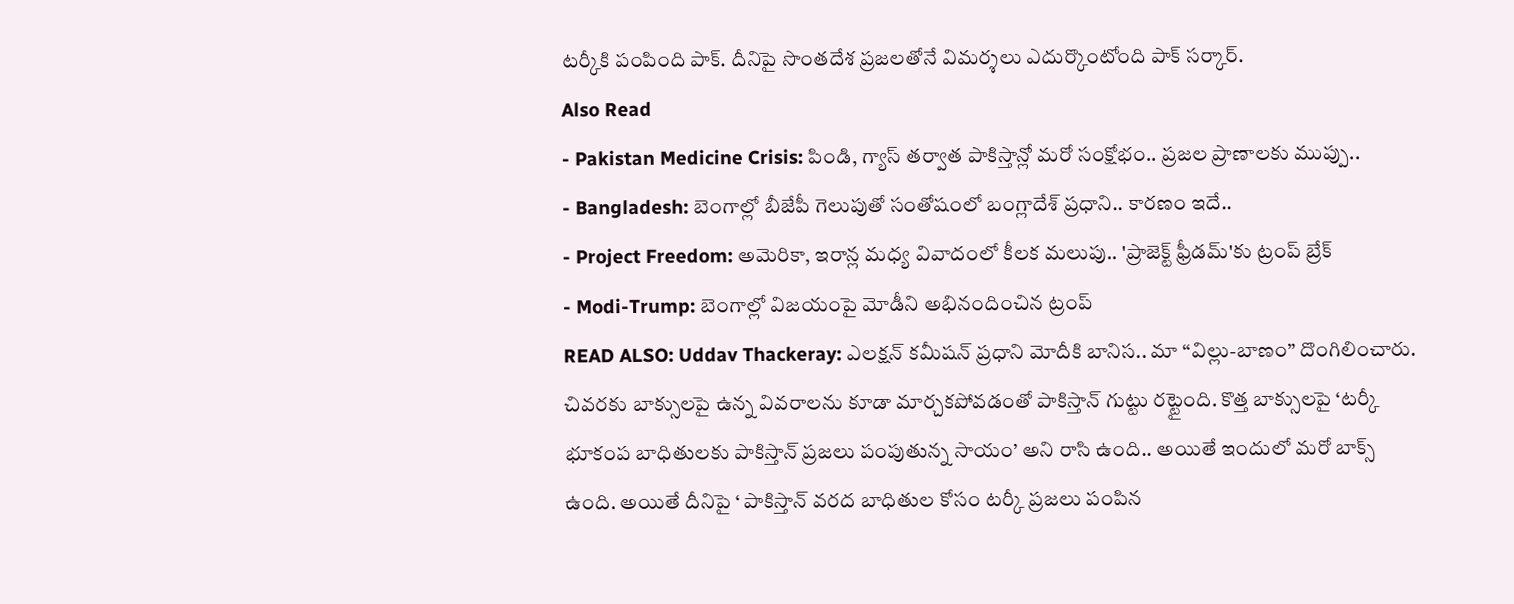టర్కీకి పంపింది పాక్. దీనిపై సొంతదేశ ప్రజలతోనే విమర్శలు ఎదుర్కొంటోంది పాక్ సర్కార్.
Also Read
- Pakistan Medicine Crisis: పిండి, గ్యాస్ తర్వాత పాకిస్తాన్లో మరో సంక్షోభం.. ప్రజల ప్రాణాలకు ముప్పు..
- Bangladesh: బెంగాల్లో బీజేపీ గెలుపుతో సంతోషంలో బంగ్లాదేశ్ ప్రధాని.. కారణం ఇదే..
- Project Freedom: అమెరికా, ఇరాన్ల మధ్య వివాదంలో కీలక మలుపు.. 'ప్రాజెక్ట్ ఫ్రీడమ్'కు ట్రంప్ బ్రేక్
- Modi-Trump: బెంగాల్లో విజయంపై మోడీని అభినందించిన ట్రంప్
READ ALSO: Uddav Thackeray: ఎలక్షన్ కమీషన్ ప్రధాని మోదీకి బానిస.. మా “విల్లు-బాణం” దొంగిలించారు.
చివరకు బాక్సులపై ఉన్న వివరాలను కూడా మార్చకపోవడంతో పాకిస్తాన్ గుట్టు రట్టైంది. కొత్త బాక్సులపై ‘టర్కీ భూకంప బాధితులకు పాకిస్తాన్ ప్రజలు పంపుతున్న సాయం’ అని రాసి ఉంది.. అయితే ఇందులో మరో బాక్స్ ఉంది. అయితే దీనిపై ‘ పాకిస్తాన్ వరద బాధితుల కోసం టర్కీ ప్రజలు పంపిన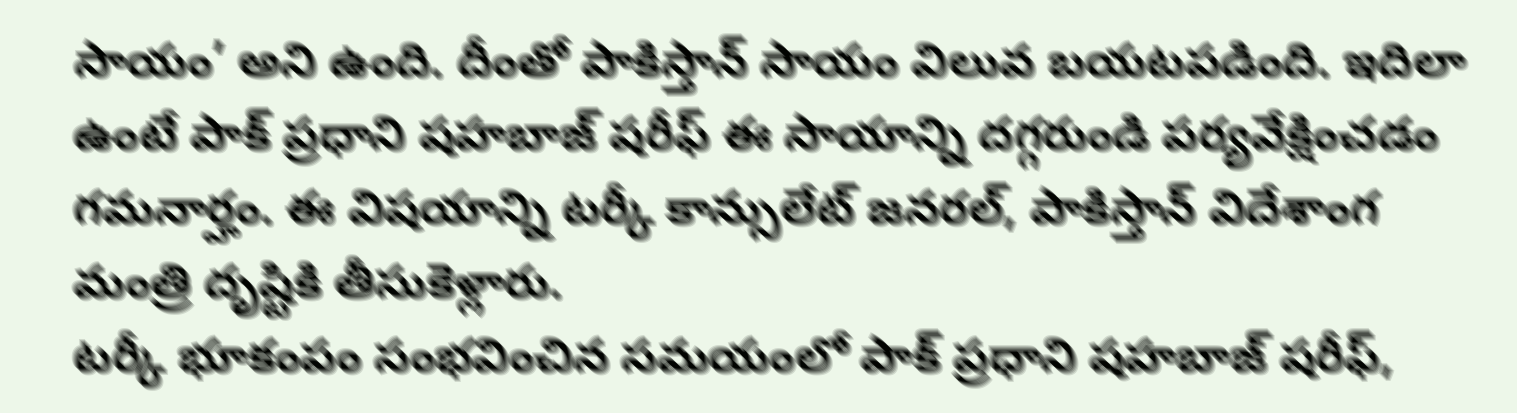సాయం’ అని ఉంది. దీంతో పాకిస్తాన్ సాయం విలువ బయటపడింది. ఇదిలా ఉంటే పాక్ ప్రధాని షహబాజ్ షరీఫ్ ఈ సాయాన్ని దగ్గరుండి పర్యవేక్షించడం గమనార్హం. ఈ విషయాన్ని టర్కీ కాన్సులేట్ జనరల్, పాకిస్తాన్ విదేశాంగ మంత్రి దృష్టికి తీసుకెళ్లారు.
టర్కీ భూకంపం సంభవించిన సమయంలో పాక్ ప్రధాని షహబాజ్ షరీఫ్,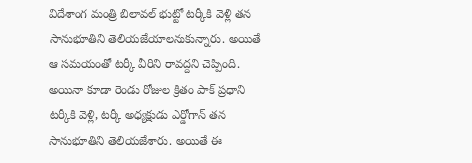విదేశాంగ మంత్రి బిలావల్ భుట్టో టర్కీకి వెళ్లి తన సానుభూతిని తెలియజేయాలనుకున్నారు. అయితే ఆ సమయంతో టర్కీ వీరిని రావద్దని చెప్పింది. అయినా కూడా రెండు రోజుల క్రితం పాక్ ప్రధాని టర్కీకి వెళ్లి, టర్కీ అధ్యక్షుడు ఎర్డోగాన్ తన సానుభూతిని తెలియజేశారు. అయితే ఈ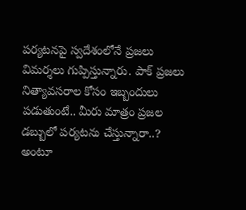పర్యటనపై స్వదేశంలోనే ప్రజలు విమర్శలు గుప్పిస్తున్నారు. పాక్ ప్రజలు నిత్యావసరాల కోసం ఇబ్బందులు పడుతుంటే.. మీరు మాత్రం ప్రజల డబ్బులో పర్యటను చేస్తున్నారా..? అంటూ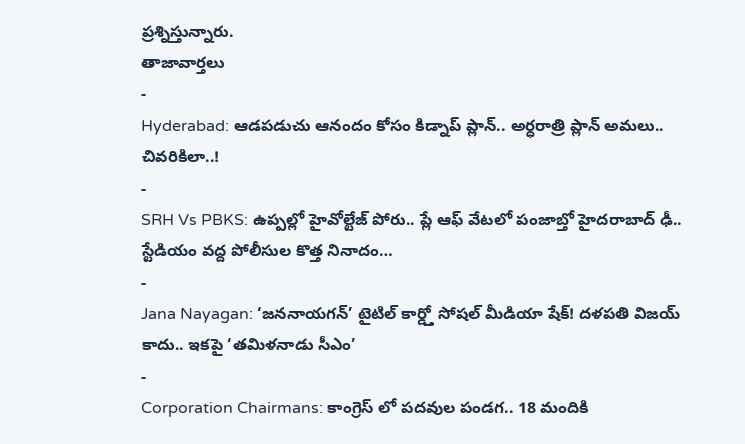ప్రశ్నిస్తున్నారు.
తాజావార్తలు
-
Hyderabad: ఆడపడుచు ఆనందం కోసం కిడ్నాప్ ప్లాన్.. అర్ధరాత్రి ప్లాన్ అమలు.. చివరికిలా..!
-
SRH Vs PBKS: ఉప్పల్లో హైవోల్టేజ్ పోరు.. ప్లే ఆఫ్ వేటలో పంజాబ్తో హైదరాబాద్ ఢీ.. స్టేడియం వద్ద పోలీసుల కొత్త నినాదం…
-
Jana Nayagan: ‘జననాయగన్’ టైటిల్ కార్డ్తో సోషల్ మీడియా షేక్! దళపతి విజయ్ కాదు.. ఇకపై ‘తమిళనాడు సీఎం’
-
Corporation Chairmans: కాంగ్రెస్ లో పదవుల పండగ.. 18 మందికి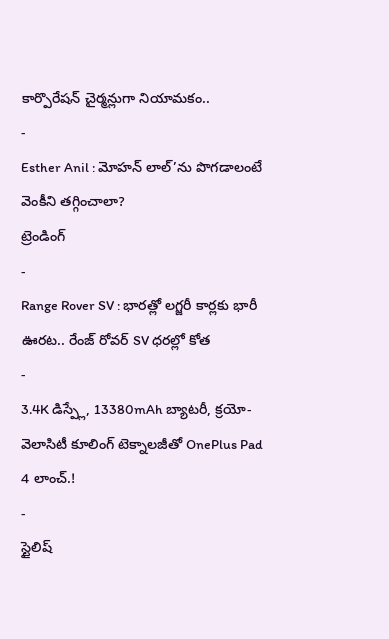కార్పొరేషన్ చైర్మన్లుగా నియామకం..
-
Esther Anil : మోహన్ లాల్’ను పొగడాలంటే వెంకీని తగ్గించాలా?
ట్రెండింగ్
-
Range Rover SV : భారత్లో లగ్జరీ కార్లకు భారీ ఊరట.. రేంజ్ రోవర్ SV ధరల్లో కోత
-
3.4K డిస్ప్లే, 13380mAh బ్యాటరీ, క్రయో-వెలాసిటీ కూలింగ్ టెక్నాలజీతో OnePlus Pad 4 లాంచ్.!
-
స్టైలిష్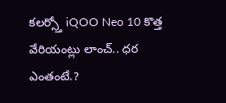కలర్స్తో iQOO Neo 10 కొత్త వేరియంట్లు లాంచ్.. ధర ఎంతంటే.?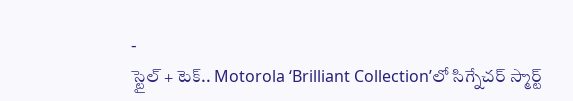-
స్టైల్ + టెక్.. Motorola ‘Brilliant Collection’లో సిగ్నేచర్ స్మార్ట్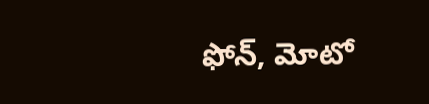ఫోన్, మోటో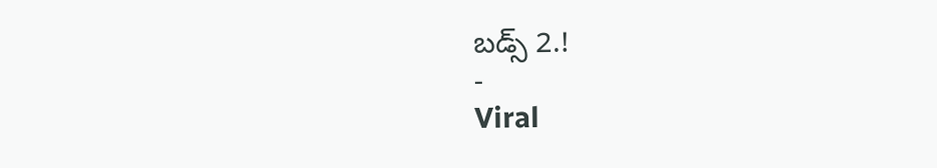బడ్స్ 2.!
-
Viral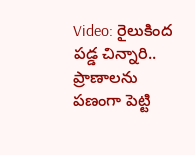Video: రైలుకింద పడ్డ చిన్నారి.. ప్రాణాలను పణంగా పెట్టి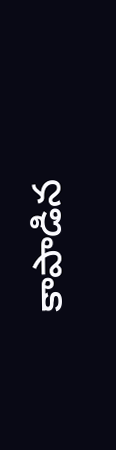కాపాడిన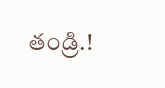తండ్రి.!